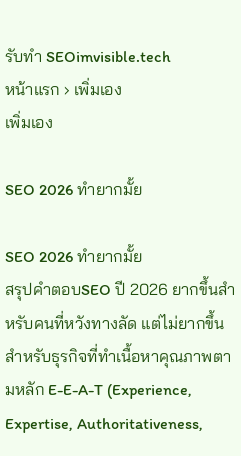รับทำ SEOimvisible.tech
หน้าแรก › เพิ่มเอง
เพิ่มเอง

SEO 2026 ทำยากมั้ย

SEO 2026 ทำยากมั้ย
สรุปคำตอบSEO ปี 2026 ยากขึ้นสำหรับคนที่หวังทางลัด แต่ไม่ยากขึ้นสำหรับธุรกิจที่ทำเนื้อหาคุณภาพตามหลัก E-E-A-T (Experience, Expertise, Authoritativeness,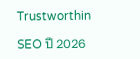Trustworthin

SEO ปี 2026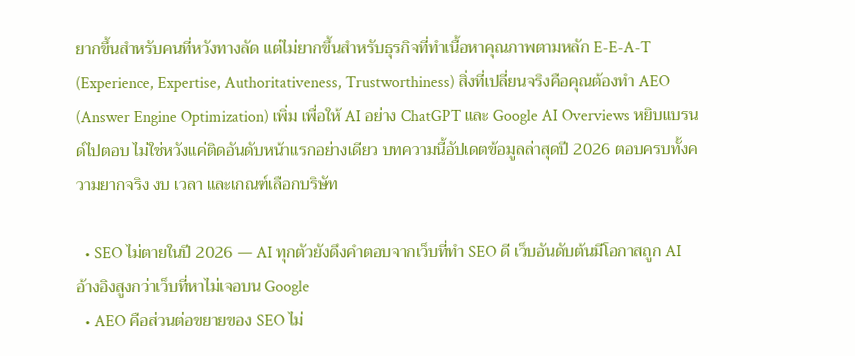ยากขึ้นสำหรับคนที่หวังทางลัด แต่ไม่ยากขึ้นสำหรับธุรกิจที่ทำเนื้อหาคุณภาพตามหลัก E-E-A-T (Experience, Expertise, Authoritativeness, Trustworthiness) สิ่งที่เปลี่ยนจริงคือคุณต้องทำ AEO (Answer Engine Optimization) เพิ่ม เพื่อให้ AI อย่าง ChatGPT และ Google AI Overviews หยิบแบรนด์ไปตอบ ไม่ใช่หวังแค่ติดอันดับหน้าแรกอย่างเดียว บทความนี้อัปเดตข้อมูลล่าสุดปี 2026 ตอบครบทั้งความยากจริง งบ เวลา และเกณฑ์เลือกบริษัท

  • SEO ไม่ตายในปี 2026 — AI ทุกตัวยังดึงคำตอบจากเว็บที่ทำ SEO ดี เว็บอันดับต้นมีโอกาสถูก AI อ้างอิงสูงกว่าเว็บที่หาไม่เจอบน Google
  • AEO คือส่วนต่อขยายของ SEO ไม่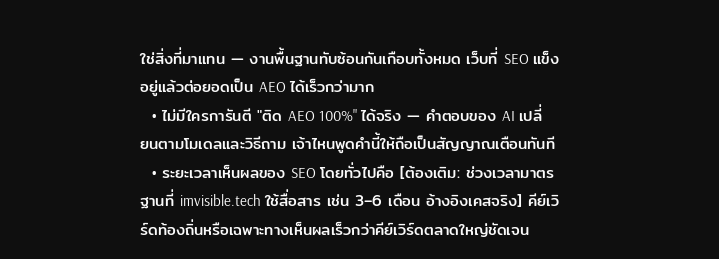ใช่สิ่งที่มาแทน — งานพื้นฐานทับซ้อนกันเกือบทั้งหมด เว็บที่ SEO แข็งอยู่แล้วต่อยอดเป็น AEO ได้เร็วกว่ามาก
  • ไม่มีใครการันตี "ติด AEO 100%" ได้จริง — คำตอบของ AI เปลี่ยนตามโมเดลและวิธีถาม เจ้าไหนพูดคำนี้ให้ถือเป็นสัญญาณเตือนทันที
  • ระยะเวลาเห็นผลของ SEO โดยทั่วไปคือ [ต้องเติม: ช่วงเวลามาตรฐานที่ imvisible.tech ใช้สื่อสาร เช่น 3–6 เดือน อ้างอิงเคสจริง] คีย์เวิร์ดท้องถิ่นหรือเฉพาะทางเห็นผลเร็วกว่าคีย์เวิร์ดตลาดใหญ่ชัดเจน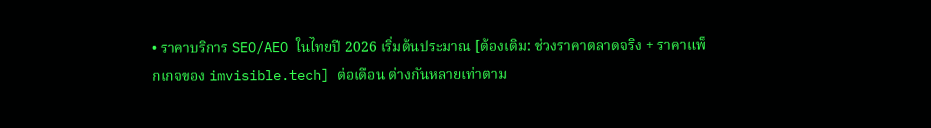• ราคาบริการ SEO/AEO ในไทยปี 2026 เริ่มต้นประมาณ [ต้องเติม: ช่วงราคาตลาดจริง + ราคาแพ็กเกจของ imvisible.tech] ต่อเดือน ต่างกันหลายเท่าตาม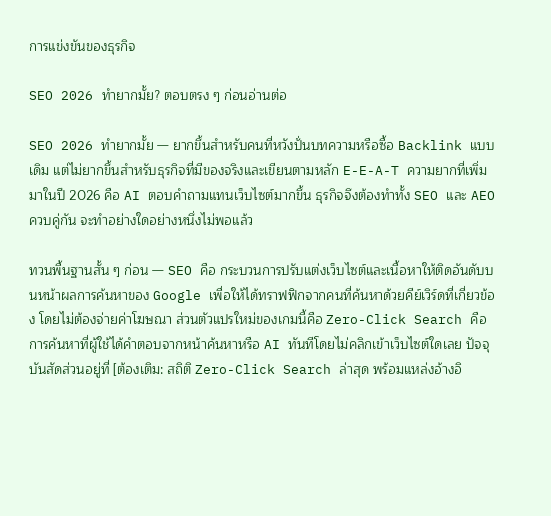การแข่งขันของธุรกิจ

SEO 2026 ทำยากมั้ย? ตอบตรง ๆ ก่อนอ่านต่อ

SEO 2026 ทำยากมั้ย — ยากขึ้นสำหรับคนที่หวังปั่นบทความหรือซื้อ Backlink แบบเดิม แต่ไม่ยากขึ้นสำหรับธุรกิจที่มีของจริงและเขียนตามหลัก E-E-A-T ความยากที่เพิ่มมาในปี 2026 คือ AI ตอบคำถามแทนเว็บไซต์มากขึ้น ธุรกิจจึงต้องทำทั้ง SEO และ AEO ควบคู่กัน จะทำอย่างใดอย่างหนึ่งไม่พอแล้ว

ทวนพื้นฐานสั้น ๆ ก่อน — SEO คือ กระบวนการปรับแต่งเว็บไซต์และเนื้อหาให้ติดอันดับบนหน้าผลการค้นหาของ Google เพื่อให้ได้ทราฟฟิกจากคนที่ค้นหาด้วยคีย์เวิร์ดที่เกี่ยวข้อง โดยไม่ต้องจ่ายค่าโฆษณา ส่วนตัวแปรใหม่ของเกมนี้คือ Zero-Click Search คือ การค้นหาที่ผู้ใช้ได้คำตอบจากหน้าค้นหาหรือ AI ทันทีโดยไม่คลิกเข้าเว็บไซต์ใดเลย ปัจจุบันสัดส่วนอยู่ที่ [ต้องเติม: สถิติ Zero-Click Search ล่าสุด พร้อมแหล่งอ้างอิ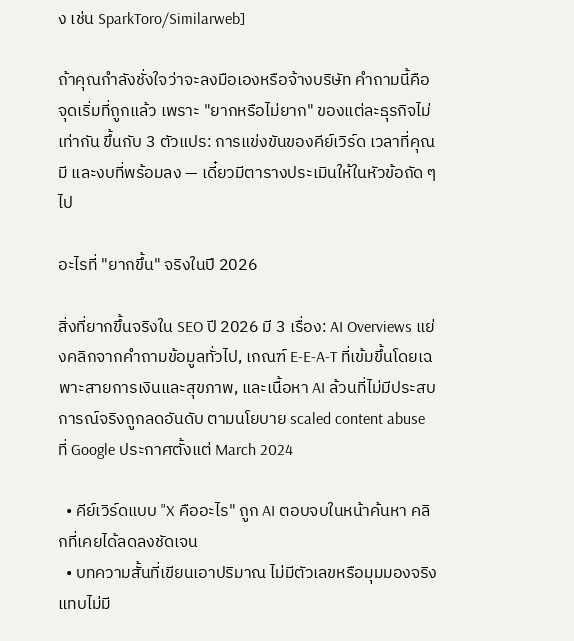ง เช่น SparkToro/Similarweb]

ถ้าคุณกำลังชั่งใจว่าจะลงมือเองหรือจ้างบริษัท คำถามนี้คือจุดเริ่มที่ถูกแล้ว เพราะ "ยากหรือไม่ยาก" ของแต่ละธุรกิจไม่เท่ากัน ขึ้นกับ 3 ตัวแปร: การแข่งขันของคีย์เวิร์ด เวลาที่คุณมี และงบที่พร้อมลง — เดี๋ยวมีตารางประเมินให้ในหัวข้อถัด ๆ ไป

อะไรที่ "ยากขึ้น" จริงในปี 2026

สิ่งที่ยากขึ้นจริงใน SEO ปี 2026 มี 3 เรื่อง: AI Overviews แย่งคลิกจากคำถามข้อมูลทั่วไป, เกณฑ์ E-E-A-T ที่เข้มขึ้นโดยเฉพาะสายการเงินและสุขภาพ, และเนื้อหา AI ล้วนที่ไม่มีประสบการณ์จริงถูกลดอันดับ ตามนโยบาย scaled content abuse ที่ Google ประกาศตั้งแต่ March 2024

  • คีย์เวิร์ดแบบ "X คืออะไร" ถูก AI ตอบจบในหน้าค้นหา คลิกที่เคยได้ลดลงชัดเจน
  • บทความสั้นที่เขียนเอาปริมาณ ไม่มีตัวเลขหรือมุมมองจริง แทบไม่มี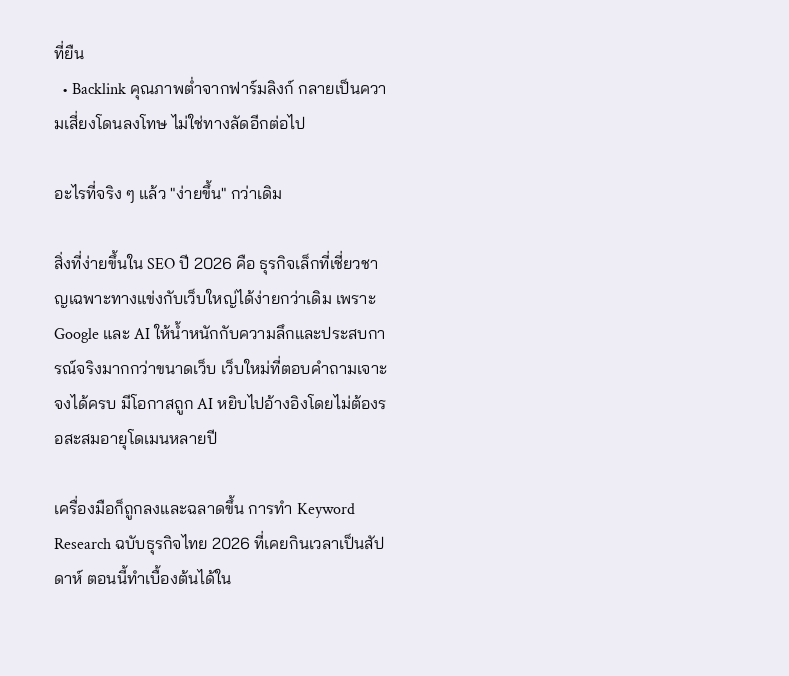ที่ยืน
  • Backlink คุณภาพต่ำจากฟาร์มลิงก์ กลายเป็นความเสี่ยงโดนลงโทษ ไม่ใช่ทางลัดอีกต่อไป

อะไรที่จริง ๆ แล้ว "ง่ายขึ้น" กว่าเดิม

สิ่งที่ง่ายขึ้นใน SEO ปี 2026 คือ ธุรกิจเล็กที่เชี่ยวชาญเฉพาะทางแข่งกับเว็บใหญ่ได้ง่ายกว่าเดิม เพราะ Google และ AI ให้น้ำหนักกับความลึกและประสบการณ์จริงมากกว่าขนาดเว็บ เว็บใหม่ที่ตอบคำถามเจาะจงได้ครบ มีโอกาสถูก AI หยิบไปอ้างอิงโดยไม่ต้องรอสะสมอายุโดเมนหลายปี

เครื่องมือก็ถูกลงและฉลาดขึ้น การทำ Keyword Research ฉบับธุรกิจไทย 2026 ที่เคยกินเวลาเป็นสัปดาห์ ตอนนี้ทำเบื้องต้นได้ใน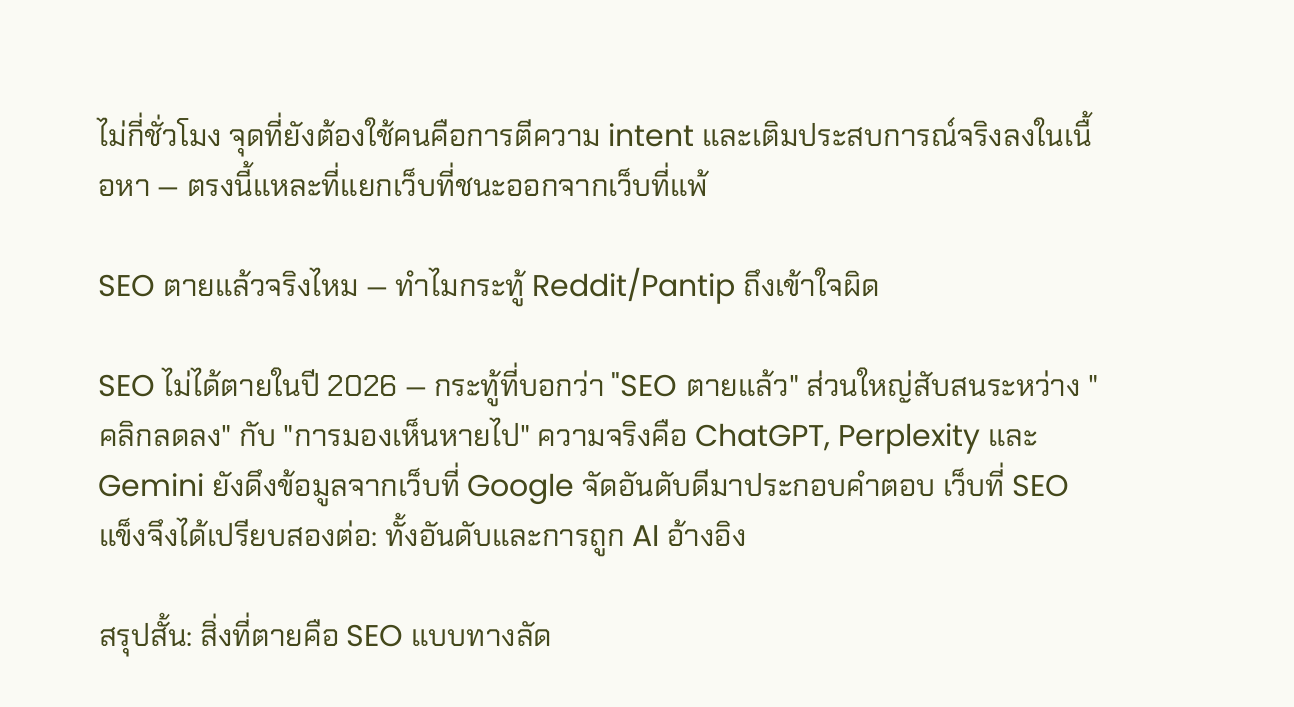ไม่กี่ชั่วโมง จุดที่ยังต้องใช้คนคือการตีความ intent และเติมประสบการณ์จริงลงในเนื้อหา — ตรงนี้แหละที่แยกเว็บที่ชนะออกจากเว็บที่แพ้

SEO ตายแล้วจริงไหม — ทำไมกระทู้ Reddit/Pantip ถึงเข้าใจผิด

SEO ไม่ได้ตายในปี 2026 — กระทู้ที่บอกว่า "SEO ตายแล้ว" ส่วนใหญ่สับสนระหว่าง "คลิกลดลง" กับ "การมองเห็นหายไป" ความจริงคือ ChatGPT, Perplexity และ Gemini ยังดึงข้อมูลจากเว็บที่ Google จัดอันดับดีมาประกอบคำตอบ เว็บที่ SEO แข็งจึงได้เปรียบสองต่อ: ทั้งอันดับและการถูก AI อ้างอิง

สรุปสั้น: สิ่งที่ตายคือ SEO แบบทางลัด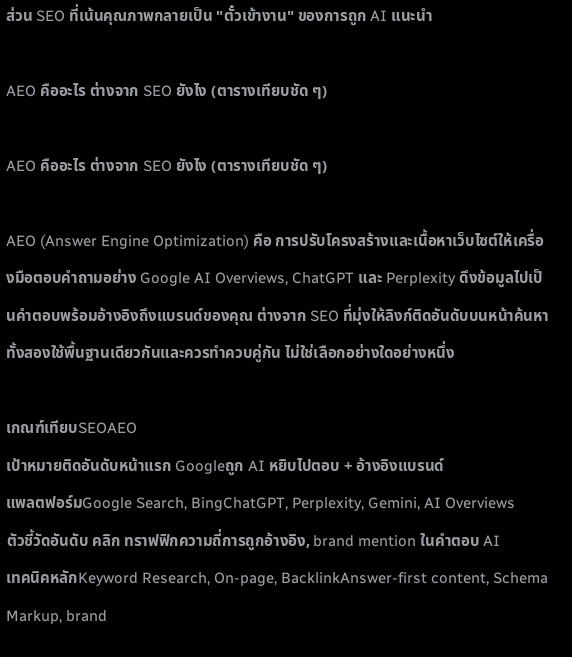ส่วน SEO ที่เน้นคุณภาพกลายเป็น "ตั๋วเข้างาน" ของการถูก AI แนะนำ

AEO คืออะไร ต่างจาก SEO ยังไง (ตารางเทียบชัด ๆ)

AEO คืออะไร ต่างจาก SEO ยังไง (ตารางเทียบชัด ๆ)

AEO (Answer Engine Optimization) คือ การปรับโครงสร้างและเนื้อหาเว็บไซต์ให้เครื่องมือตอบคำถามอย่าง Google AI Overviews, ChatGPT และ Perplexity ดึงข้อมูลไปเป็นคำตอบพร้อมอ้างอิงถึงแบรนด์ของคุณ ต่างจาก SEO ที่มุ่งให้ลิงก์ติดอันดับบนหน้าค้นหา ทั้งสองใช้พื้นฐานเดียวกันและควรทำควบคู่กัน ไม่ใช่เลือกอย่างใดอย่างหนึ่ง

เกณฑ์เทียบSEOAEO
เป้าหมายติดอันดับหน้าแรก Googleถูก AI หยิบไปตอบ + อ้างอิงแบรนด์
แพลตฟอร์มGoogle Search, BingChatGPT, Perplexity, Gemini, AI Overviews
ตัวชี้วัดอันดับ คลิก ทราฟฟิกความถี่การถูกอ้างอิง, brand mention ในคำตอบ AI
เทคนิคหลักKeyword Research, On-page, BacklinkAnswer-first content, Schema Markup, brand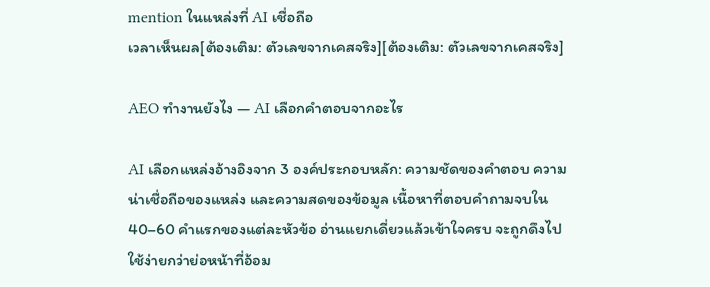mention ในแหล่งที่ AI เชื่อถือ
เวลาเห็นผล[ต้องเติม: ตัวเลขจากเคสจริง][ต้องเติม: ตัวเลขจากเคสจริง]

AEO ทำงานยังไง — AI เลือกคำตอบจากอะไร

AI เลือกแหล่งอ้างอิงจาก 3 องค์ประกอบหลัก: ความชัดของคำตอบ ความน่าเชื่อถือของแหล่ง และความสดของข้อมูล เนื้อหาที่ตอบคำถามจบใน 40–60 คำแรกของแต่ละหัวข้อ อ่านแยกเดี่ยวแล้วเข้าใจครบ จะถูกดึงไปใช้ง่ายกว่าย่อหน้าที่อ้อม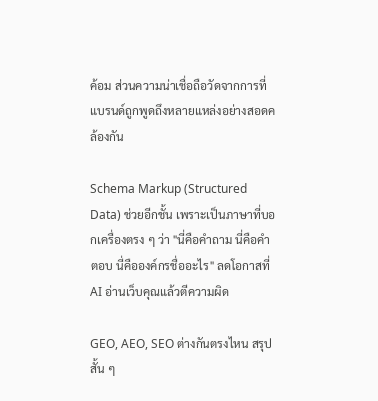ค้อม ส่วนความน่าเชื่อถือวัดจากการที่แบรนด์ถูกพูดถึงหลายแหล่งอย่างสอดคล้องกัน

Schema Markup (Structured Data) ช่วยอีกชั้น เพราะเป็นภาษาที่บอกเครื่องตรง ๆ ว่า "นี่คือคำถาม นี่คือคำตอบ นี่คือองค์กรชื่ออะไร" ลดโอกาสที่ AI อ่านเว็บคุณแล้วตีความผิด

GEO, AEO, SEO ต่างกันตรงไหน สรุปสั้น ๆ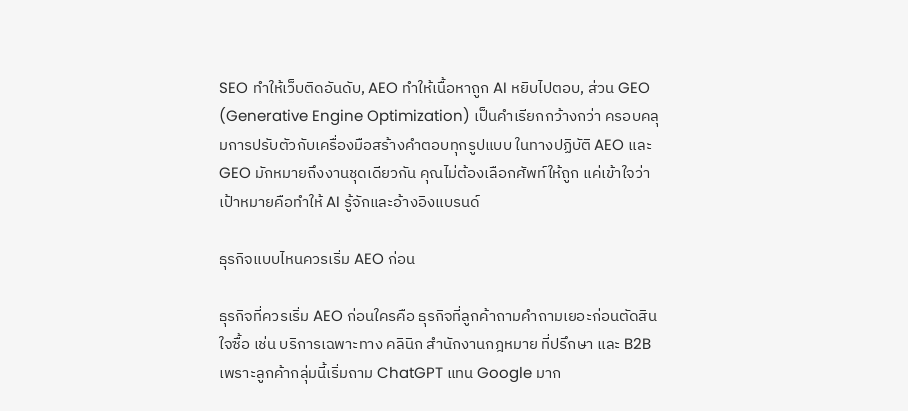SEO ทำให้เว็บติดอันดับ, AEO ทำให้เนื้อหาถูก AI หยิบไปตอบ, ส่วน GEO (Generative Engine Optimization) เป็นคำเรียกกว้างกว่า ครอบคลุมการปรับตัวกับเครื่องมือสร้างคำตอบทุกรูปแบบ ในทางปฏิบัติ AEO และ GEO มักหมายถึงงานชุดเดียวกัน คุณไม่ต้องเลือกศัพท์ให้ถูก แค่เข้าใจว่าเป้าหมายคือทำให้ AI รู้จักและอ้างอิงแบรนด์

ธุรกิจแบบไหนควรเริ่ม AEO ก่อน

ธุรกิจที่ควรเริ่ม AEO ก่อนใครคือ ธุรกิจที่ลูกค้าถามคำถามเยอะก่อนตัดสินใจซื้อ เช่น บริการเฉพาะทาง คลินิก สำนักงานกฎหมาย ที่ปรึกษา และ B2B เพราะลูกค้ากลุ่มนี้เริ่มถาม ChatGPT แทน Google มาก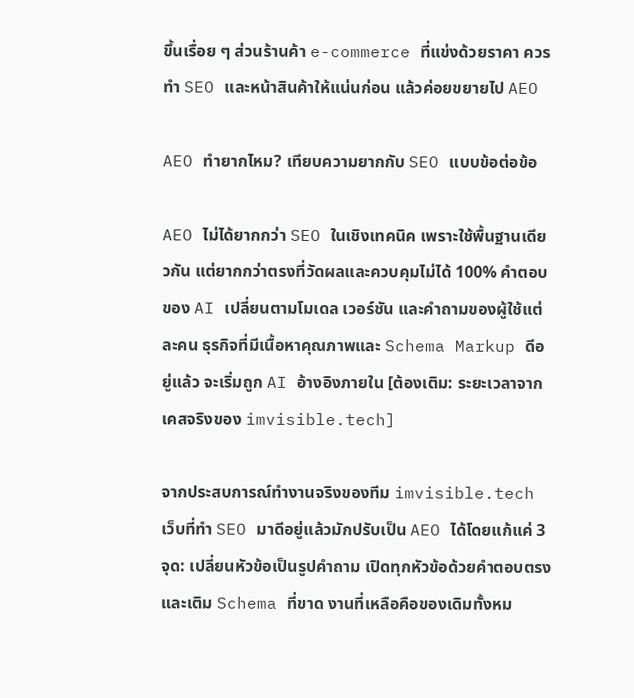ขึ้นเรื่อย ๆ ส่วนร้านค้า e-commerce ที่แข่งด้วยราคา ควรทำ SEO และหน้าสินค้าให้แน่นก่อน แล้วค่อยขยายไป AEO

AEO ทำยากไหม? เทียบความยากกับ SEO แบบข้อต่อข้อ

AEO ไม่ได้ยากกว่า SEO ในเชิงเทคนิค เพราะใช้พื้นฐานเดียวกัน แต่ยากกว่าตรงที่วัดผลและควบคุมไม่ได้ 100% คำตอบของ AI เปลี่ยนตามโมเดล เวอร์ชัน และคำถามของผู้ใช้แต่ละคน ธุรกิจที่มีเนื้อหาคุณภาพและ Schema Markup ดีอยู่แล้ว จะเริ่มถูก AI อ้างอิงภายใน [ต้องเติม: ระยะเวลาจากเคสจริงของ imvisible.tech]

จากประสบการณ์ทำงานจริงของทีม imvisible.tech เว็บที่ทำ SEO มาดีอยู่แล้วมักปรับเป็น AEO ได้โดยแก้แค่ 3 จุด: เปลี่ยนหัวข้อเป็นรูปคำถาม เปิดทุกหัวข้อด้วยคำตอบตรง และเติม Schema ที่ขาด งานที่เหลือคือของเดิมทั้งหม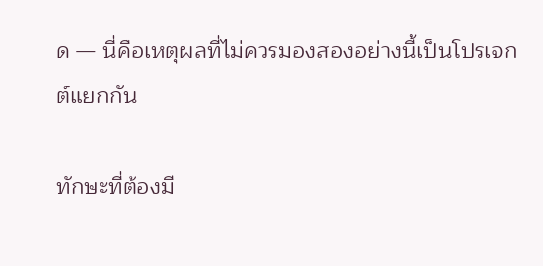ด — นี่คือเหตุผลที่ไม่ควรมองสองอย่างนี้เป็นโปรเจกต์แยกกัน

ทักษะที่ต้องมี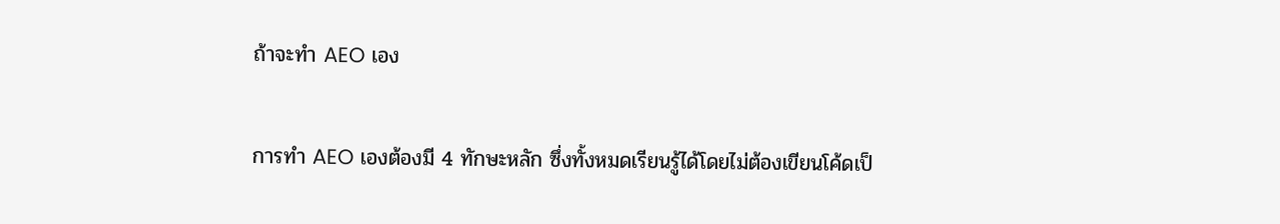ถ้าจะทำ AEO เอง

การทำ AEO เองต้องมี 4 ทักษะหลัก ซึ่งทั้งหมดเรียนรู้ได้โดยไม่ต้องเขียนโค้ดเป็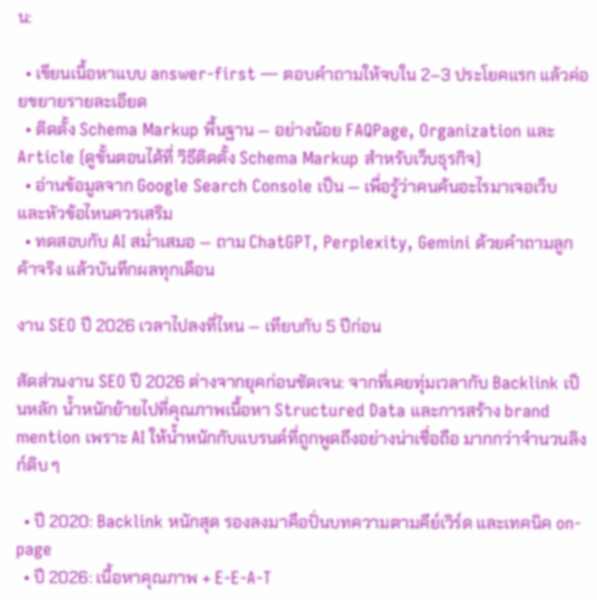น:

  • เขียนเนื้อหาแบบ answer-first — ตอบคำถามให้จบใน 2–3 ประโยคแรก แล้วค่อยขยายรายละเอียด
  • ติดตั้ง Schema Markup พื้นฐาน — อย่างน้อย FAQPage, Organization และ Article (ดูขั้นตอนได้ที่ วิธีติดตั้ง Schema Markup สำหรับเว็บธุรกิจ)
  • อ่านข้อมูลจาก Google Search Console เป็น — เพื่อรู้ว่าคนค้นอะไรมาเจอเว็บ และหัวข้อไหนควรเสริม
  • ทดสอบกับ AI สม่ำเสมอ — ถาม ChatGPT, Perplexity, Gemini ด้วยคำถามลูกค้าจริง แล้วบันทึกผลทุกเดือน

งาน SEO ปี 2026 เวลาไปลงที่ไหน — เทียบกับ 5 ปีก่อน

สัดส่วนงาน SEO ปี 2026 ต่างจากยุคก่อนชัดเจน: จากที่เคยทุ่มเวลากับ Backlink เป็นหลัก น้ำหนักย้ายไปที่คุณภาพเนื้อหา Structured Data และการสร้าง brand mention เพราะ AI ให้น้ำหนักกับแบรนด์ที่ถูกพูดถึงอย่างน่าเชื่อถือ มากกว่าจำนวนลิงก์ดิบ ๆ

  • ปี 2020: Backlink หนักสุด รองลงมาคือปั่นบทความตามคีย์เวิร์ด และเทคนิค on-page
  • ปี 2026: เนื้อหาคุณภาพ + E-E-A-T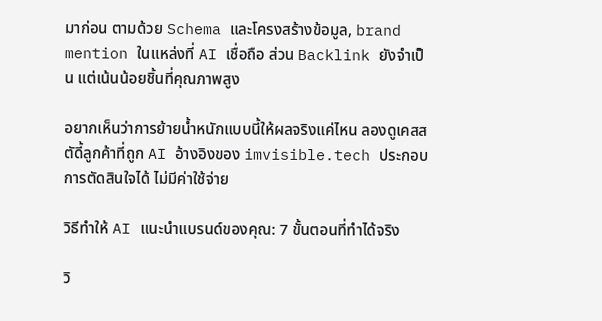มาก่อน ตามด้วย Schema และโครงสร้างข้อมูล, brand mention ในแหล่งที่ AI เชื่อถือ ส่วน Backlink ยังจำเป็น แต่เน้นน้อยชิ้นที่คุณภาพสูง

อยากเห็นว่าการย้ายน้ำหนักแบบนี้ให้ผลจริงแค่ไหน ลองดูเคสสตัดี้ลูกค้าที่ถูก AI อ้างอิงของ imvisible.tech ประกอบการตัดสินใจได้ ไม่มีค่าใช้จ่าย

วิธีทำให้ AI แนะนำแบรนด์ของคุณ: 7 ขั้นตอนที่ทำได้จริง

วิ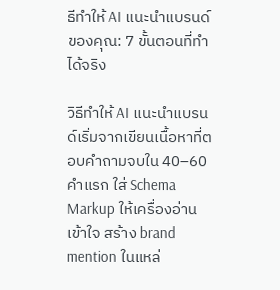ธีทำให้ AI แนะนำแบรนด์ของคุณ: 7 ขั้นตอนที่ทำได้จริง

วิธีทำให้ AI แนะนำแบรนด์เริ่มจากเขียนเนื้อหาที่ตอบคำถามจบใน 40–60 คำแรก ใส่ Schema Markup ให้เครื่องอ่านเข้าใจ สร้าง brand mention ในแหล่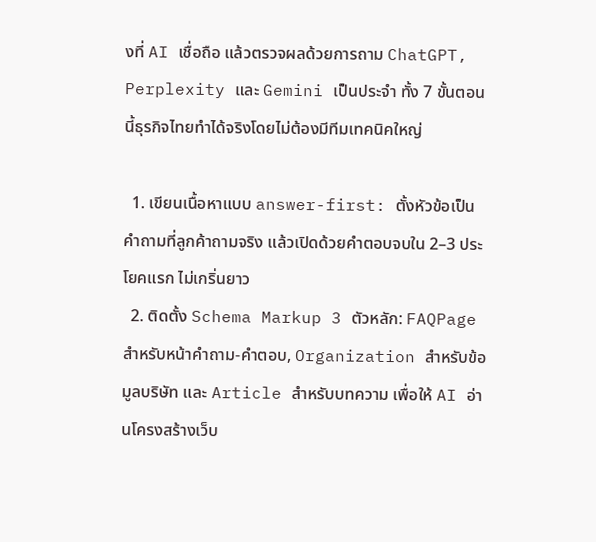งที่ AI เชื่อถือ แล้วตรวจผลด้วยการถาม ChatGPT, Perplexity และ Gemini เป็นประจำ ทั้ง 7 ขั้นตอนนี้ธุรกิจไทยทำได้จริงโดยไม่ต้องมีทีมเทคนิคใหญ่

  1. เขียนเนื้อหาแบบ answer-first: ตั้งหัวข้อเป็นคำถามที่ลูกค้าถามจริง แล้วเปิดด้วยคำตอบจบใน 2–3 ประโยคแรก ไม่เกริ่นยาว
  2. ติดตั้ง Schema Markup 3 ตัวหลัก: FAQPage สำหรับหน้าคำถาม-คำตอบ, Organization สำหรับข้อมูลบริษัท และ Article สำหรับบทความ เพื่อให้ AI อ่านโครงสร้างเว็บ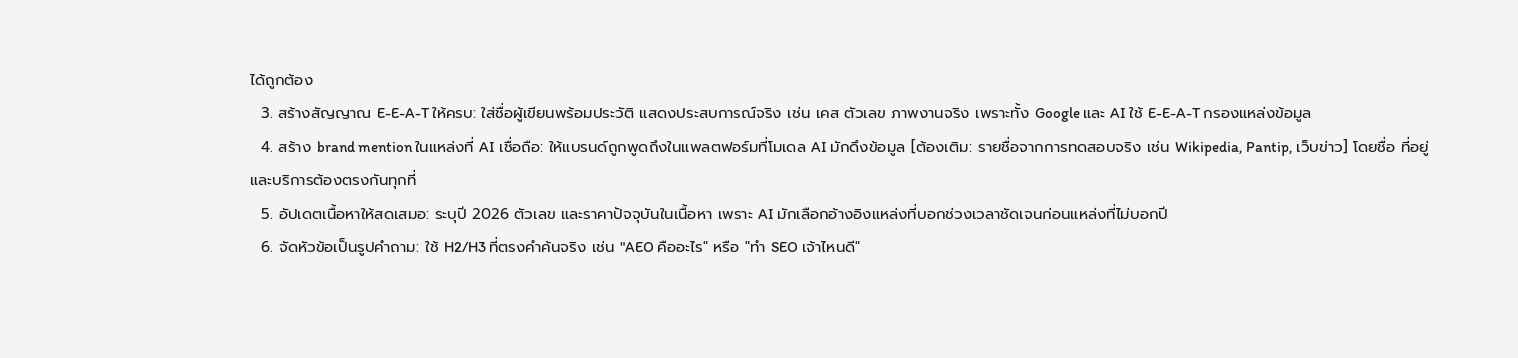ได้ถูกต้อง
  3. สร้างสัญญาณ E-E-A-T ให้ครบ: ใส่ชื่อผู้เขียนพร้อมประวัติ แสดงประสบการณ์จริง เช่น เคส ตัวเลข ภาพงานจริง เพราะทั้ง Google และ AI ใช้ E-E-A-T กรองแหล่งข้อมูล
  4. สร้าง brand mention ในแหล่งที่ AI เชื่อถือ: ให้แบรนด์ถูกพูดถึงในแพลตฟอร์มที่โมเดล AI มักดึงข้อมูล [ต้องเติม: รายชื่อจากการทดสอบจริง เช่น Wikipedia, Pantip, เว็บข่าว] โดยชื่อ ที่อยู่ และบริการต้องตรงกันทุกที่
  5. อัปเดตเนื้อหาให้สดเสมอ: ระบุปี 2026 ตัวเลข และราคาปัจจุบันในเนื้อหา เพราะ AI มักเลือกอ้างอิงแหล่งที่บอกช่วงเวลาชัดเจนก่อนแหล่งที่ไม่บอกปี
  6. จัดหัวข้อเป็นรูปคำถาม: ใช้ H2/H3 ที่ตรงคำค้นจริง เช่น "AEO คืออะไร" หรือ "ทำ SEO เจ้าไหนดี"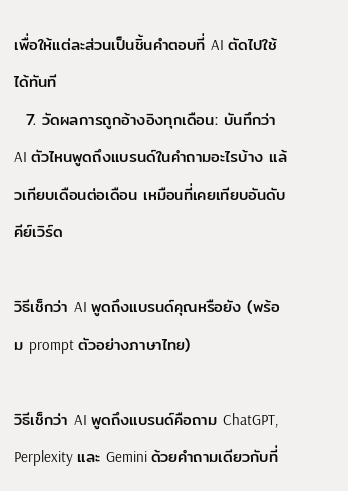เพื่อให้แต่ละส่วนเป็นชิ้นคำตอบที่ AI ตัดไปใช้ได้ทันที
  7. วัดผลการถูกอ้างอิงทุกเดือน: บันทึกว่า AI ตัวไหนพูดถึงแบรนด์ในคำถามอะไรบ้าง แล้วเทียบเดือนต่อเดือน เหมือนที่เคยเทียบอันดับคีย์เวิร์ด

วิธีเช็กว่า AI พูดถึงแบรนด์คุณหรือยัง (พร้อม prompt ตัวอย่างภาษาไทย)

วิธีเช็กว่า AI พูดถึงแบรนด์คือถาม ChatGPT, Perplexity และ Gemini ด้วยคำถามเดียวกับที่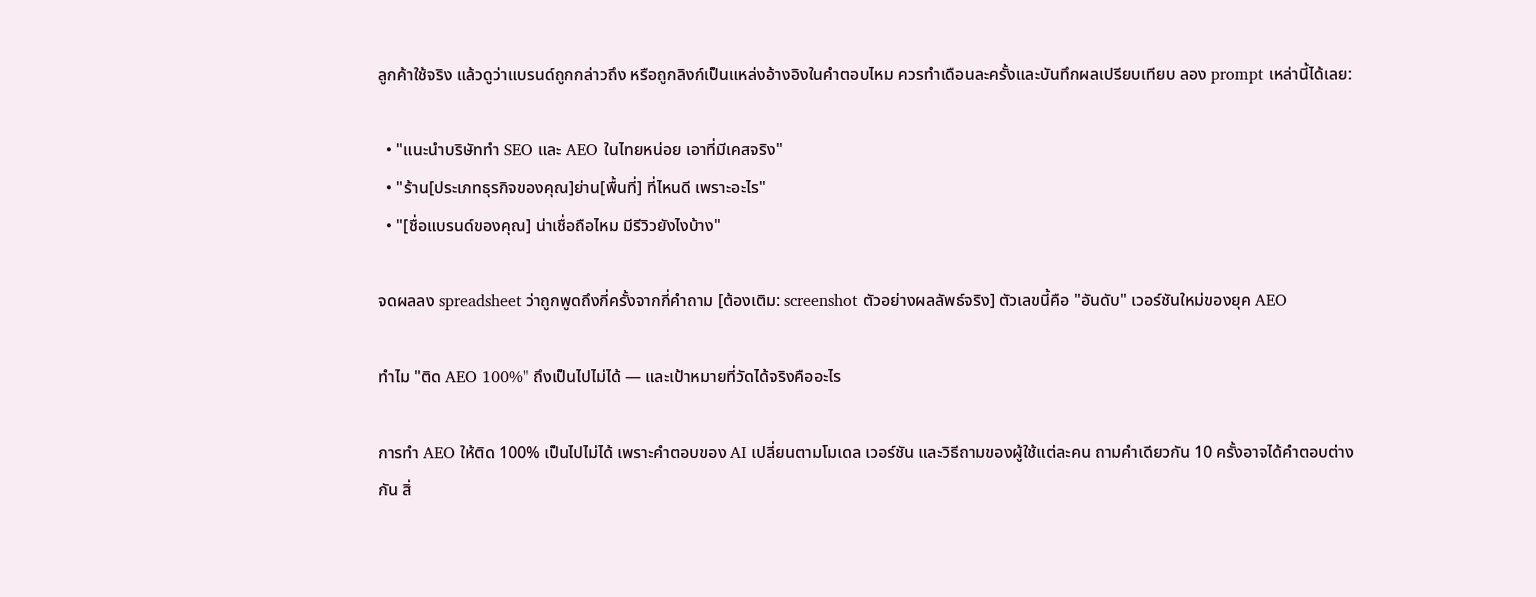ลูกค้าใช้จริง แล้วดูว่าแบรนด์ถูกกล่าวถึง หรือถูกลิงก์เป็นแหล่งอ้างอิงในคำตอบไหม ควรทำเดือนละครั้งและบันทึกผลเปรียบเทียบ ลอง prompt เหล่านี้ได้เลย:

  • "แนะนำบริษัททำ SEO และ AEO ในไทยหน่อย เอาที่มีเคสจริง"
  • "ร้าน[ประเภทธุรกิจของคุณ]ย่าน[พื้นที่] ที่ไหนดี เพราะอะไร"
  • "[ชื่อแบรนด์ของคุณ] น่าเชื่อถือไหม มีรีวิวยังไงบ้าง"

จดผลลง spreadsheet ว่าถูกพูดถึงกี่ครั้งจากกี่คำถาม [ต้องเติม: screenshot ตัวอย่างผลลัพธ์จริง] ตัวเลขนี้คือ "อันดับ" เวอร์ชันใหม่ของยุค AEO

ทำไม "ติด AEO 100%" ถึงเป็นไปไม่ได้ — และเป้าหมายที่วัดได้จริงคืออะไร

การทำ AEO ให้ติด 100% เป็นไปไม่ได้ เพราะคำตอบของ AI เปลี่ยนตามโมเดล เวอร์ชัน และวิธีถามของผู้ใช้แต่ละคน ถามคำเดียวกัน 10 ครั้งอาจได้คำตอบต่างกัน สิ่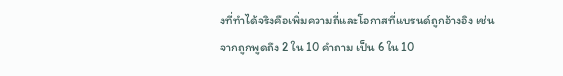งที่ทำได้จริงคือเพิ่มความถี่และโอกาสที่แบรนด์ถูกอ้างอิง เช่น จากถูกพูดถึง 2 ใน 10 คำถาม เป็น 6 ใน 10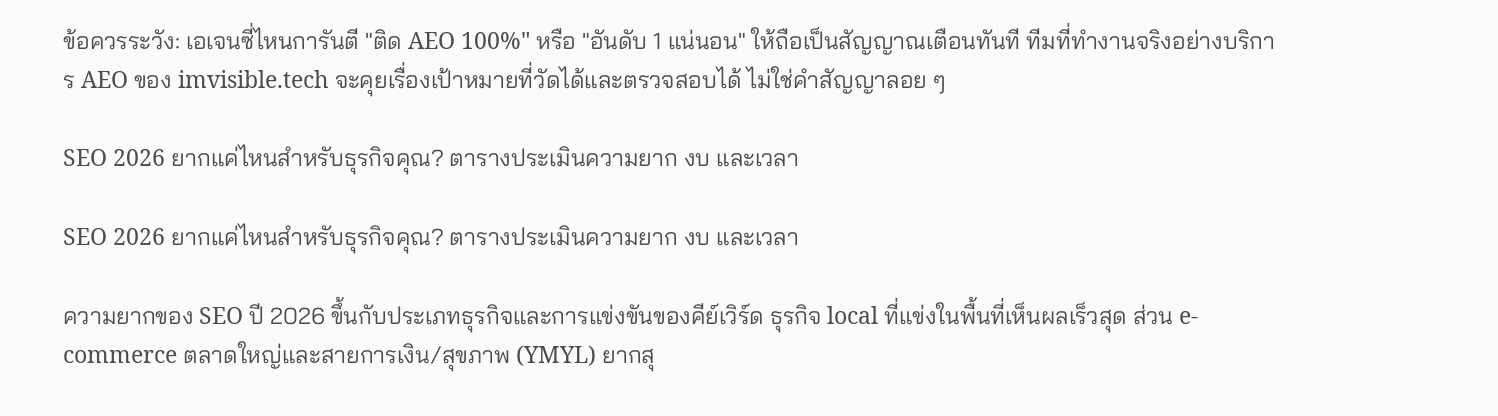ข้อควรระวัง: เอเจนซี่ไหนการันตี "ติด AEO 100%" หรือ "อันดับ 1 แน่นอน" ให้ถือเป็นสัญญาณเตือนทันที ทีมที่ทำงานจริงอย่างบริการ AEO ของ imvisible.tech จะคุยเรื่องเป้าหมายที่วัดได้และตรวจสอบได้ ไม่ใช่คำสัญญาลอย ๆ

SEO 2026 ยากแค่ไหนสำหรับธุรกิจคุณ? ตารางประเมินความยาก งบ และเวลา

SEO 2026 ยากแค่ไหนสำหรับธุรกิจคุณ? ตารางประเมินความยาก งบ และเวลา

ความยากของ SEO ปี 2026 ขึ้นกับประเภทธุรกิจและการแข่งขันของคีย์เวิร์ด ธุรกิจ local ที่แข่งในพื้นที่เห็นผลเร็วสุด ส่วน e-commerce ตลาดใหญ่และสายการเงิน/สุขภาพ (YMYL) ยากสุ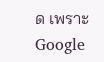ด เพราะ Google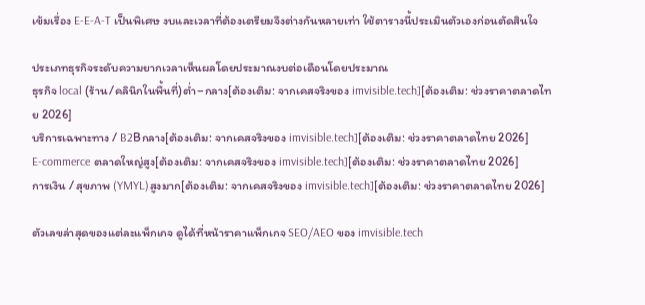เข้มเรื่อง E-E-A-T เป็นพิเศษ งบและเวลาที่ต้องเตรียมจึงต่างกันหลายเท่า ใช้ตารางนี้ประเมินตัวเองก่อนตัดสินใจ

ประเภทธุรกิจระดับความยากเวลาเห็นผลโดยประมาณงบต่อเดือนโดยประมาณ
ธุรกิจ local (ร้าน/คลินิกในพื้นที่)ต่ำ–กลาง[ต้องเติม: จากเคสจริงของ imvisible.tech][ต้องเติม: ช่วงราคาตลาดไทย 2026]
บริการเฉพาะทาง / B2Bกลาง[ต้องเติม: จากเคสจริงของ imvisible.tech][ต้องเติม: ช่วงราคาตลาดไทย 2026]
E-commerce ตลาดใหญ่สูง[ต้องเติม: จากเคสจริงของ imvisible.tech][ต้องเติม: ช่วงราคาตลาดไทย 2026]
การเงิน / สุขภาพ (YMYL)สูงมาก[ต้องเติม: จากเคสจริงของ imvisible.tech][ต้องเติม: ช่วงราคาตลาดไทย 2026]

ตัวเลขล่าสุดของแต่ละแพ็กเกจ ดูได้ที่หน้าราคาแพ็กเกจ SEO/AEO ของ imvisible.tech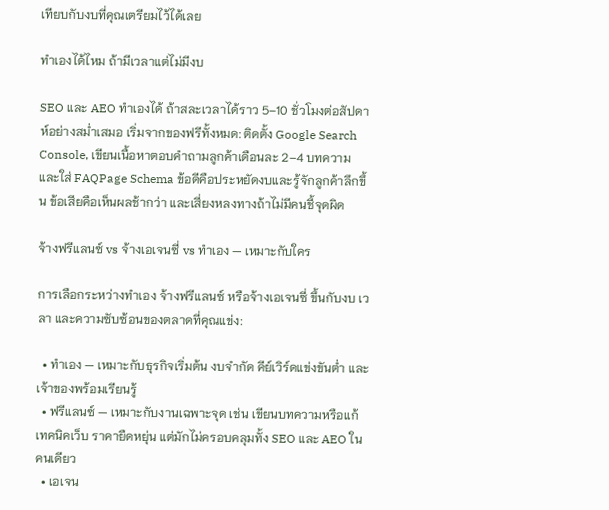เทียบกับงบที่คุณเตรียมไว้ได้เลย

ทำเองได้ไหม ถ้ามีเวลาแต่ไม่มีงบ

SEO และ AEO ทำเองได้ ถ้าสละเวลาได้ราว 5–10 ชั่วโมงต่อสัปดาห์อย่างสม่ำเสมอ เริ่มจากของฟรีทั้งหมด: ติดตั้ง Google Search Console, เขียนเนื้อหาตอบคำถามลูกค้าเดือนละ 2–4 บทความ และใส่ FAQPage Schema ข้อดีคือประหยัดงบและรู้จักลูกค้าลึกขึ้น ข้อเสียคือเห็นผลช้ากว่า และเสี่ยงหลงทางถ้าไม่มีคนชี้จุดผิด

จ้างฟรีแลนซ์ vs จ้างเอเจนซี่ vs ทำเอง — เหมาะกับใคร

การเลือกระหว่างทำเอง จ้างฟรีแลนซ์ หรือจ้างเอเจนซี่ ขึ้นกับงบ เวลา และความซับซ้อนของตลาดที่คุณแข่ง:

  • ทำเอง — เหมาะกับธุรกิจเริ่มต้น งบจำกัด คีย์เวิร์ดแข่งขันต่ำ และเจ้าของพร้อมเรียนรู้
  • ฟรีแลนซ์ — เหมาะกับงานเฉพาะจุด เช่น เขียนบทความหรือแก้เทคนิคเว็บ ราคายืดหยุ่น แต่มักไม่ครอบคลุมทั้ง SEO และ AEO ในคนเดียว
  • เอเจน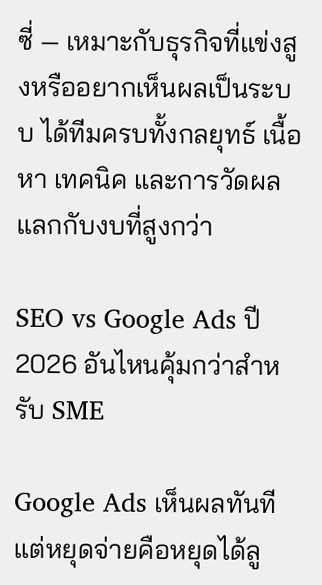ซี่ — เหมาะกับธุรกิจที่แข่งสูงหรืออยากเห็นผลเป็นระบบ ได้ทีมครบทั้งกลยุทธ์ เนื้อหา เทคนิค และการวัดผล แลกกับงบที่สูงกว่า

SEO vs Google Ads ปี 2026 อันไหนคุ้มกว่าสำหรับ SME

Google Ads เห็นผลทันทีแต่หยุดจ่ายคือหยุดได้ลู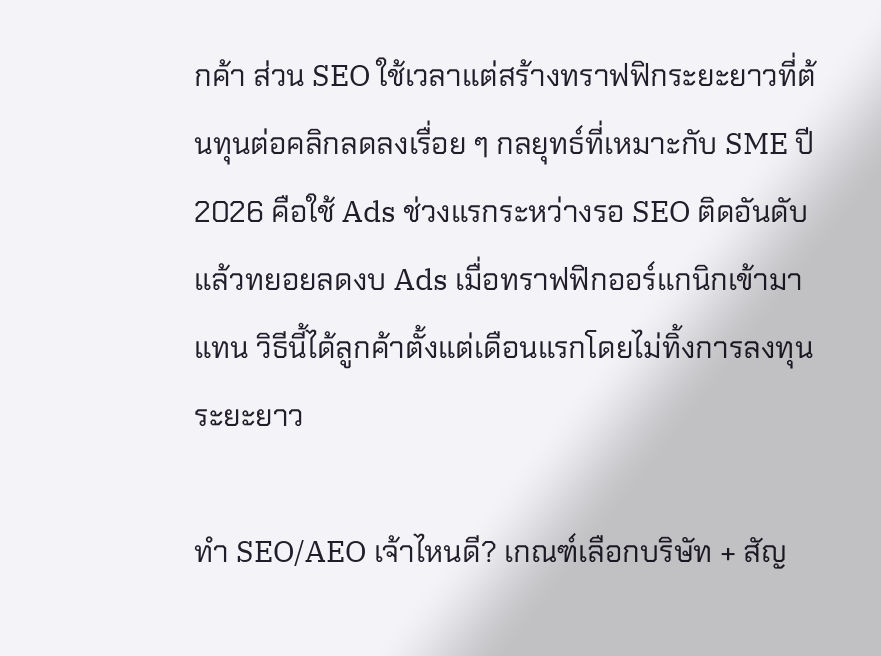กค้า ส่วน SEO ใช้เวลาแต่สร้างทราฟฟิกระยะยาวที่ต้นทุนต่อคลิกลดลงเรื่อย ๆ กลยุทธ์ที่เหมาะกับ SME ปี 2026 คือใช้ Ads ช่วงแรกระหว่างรอ SEO ติดอันดับ แล้วทยอยลดงบ Ads เมื่อทราฟฟิกออร์แกนิกเข้ามาแทน วิธีนี้ได้ลูกค้าตั้งแต่เดือนแรกโดยไม่ทิ้งการลงทุนระยะยาว

ทำ SEO/AEO เจ้าไหนดี? เกณฑ์เลือกบริษัท + สัญ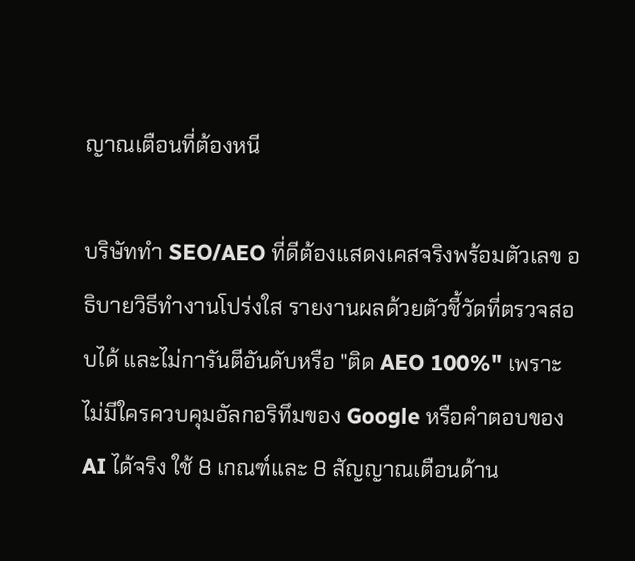ญาณเตือนที่ต้องหนี

บริษัททำ SEO/AEO ที่ดีต้องแสดงเคสจริงพร้อมตัวเลข อธิบายวิธีทำงานโปร่งใส รายงานผลด้วยตัวชี้วัดที่ตรวจสอบได้ และไม่การันตีอันดับหรือ "ติด AEO 100%" เพราะไม่มีใครควบคุมอัลกอริทึมของ Google หรือคำตอบของ AI ได้จริง ใช้ 8 เกณฑ์และ 8 สัญญาณเตือนด้าน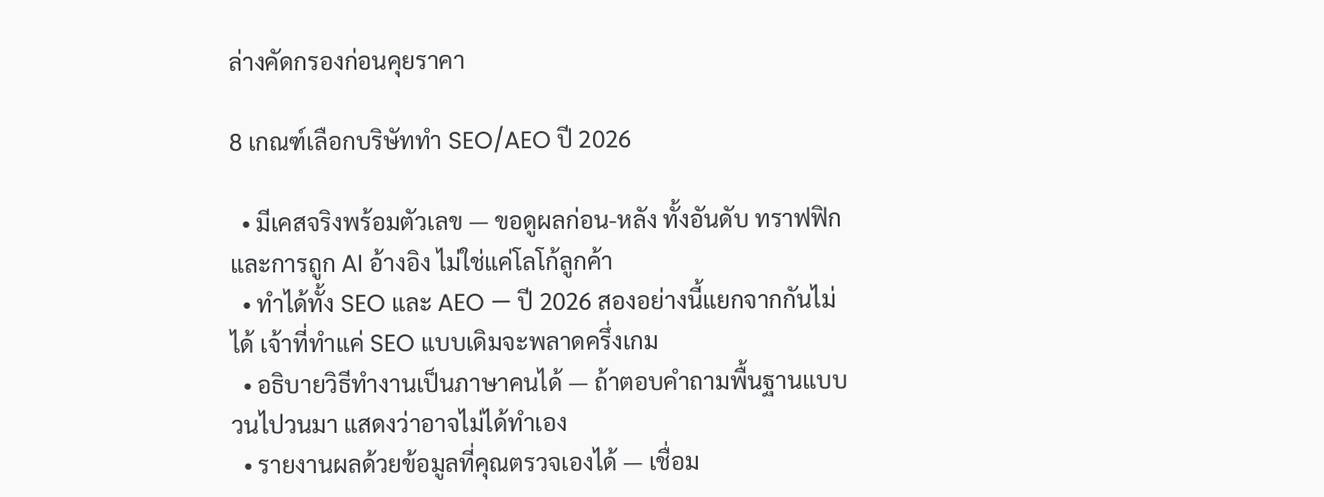ล่างคัดกรองก่อนคุยราคา

8 เกณฑ์เลือกบริษัททำ SEO/AEO ปี 2026

  • มีเคสจริงพร้อมตัวเลข — ขอดูผลก่อน-หลัง ทั้งอันดับ ทราฟฟิก และการถูก AI อ้างอิง ไม่ใช่แค่โลโก้ลูกค้า
  • ทำได้ทั้ง SEO และ AEO — ปี 2026 สองอย่างนี้แยกจากกันไม่ได้ เจ้าที่ทำแค่ SEO แบบเดิมจะพลาดครึ่งเกม
  • อธิบายวิธีทำงานเป็นภาษาคนได้ — ถ้าตอบคำถามพื้นฐานแบบวนไปวนมา แสดงว่าอาจไม่ได้ทำเอง
  • รายงานผลด้วยข้อมูลที่คุณตรวจเองได้ — เชื่อม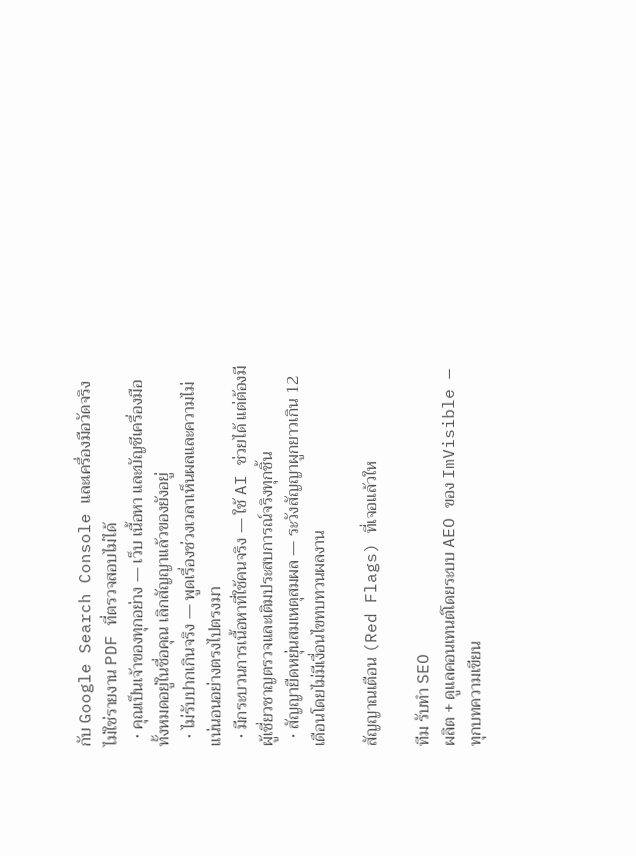กับ Google Search Console และเครื่องมือวัดจริง ไม่ใช่รายงาน PDF ที่ตรวจสอบไม่ได้
  • คุณเป็นเจ้าของทุกอย่าง — เว็บ เนื้อหา และบัญชีเครื่องมือทั้งหมดอยู่ในชื่อคุณ เลิกสัญญาแล้วของยังอยู่
  • ไม่รับปากเกินจริง — พูดเรื่องช่วงเวลาเห็นผลและความไม่แน่นอนอย่างตรงไปตรงมา
  • มีกระบวนการเนื้อหาที่ใช้คนจริง — ใช้ AI ช่วยได้ แต่ต้องมีผู้เชี่ยวชาญตรวจและเติมประสบการณ์จริงทุกชิ้น
  • สัญญายืดหยุ่นสมเหตุสมผล — ระวังสัญญาผูกยาวเกิน 12 เดือนโดยไม่มีเงื่อนไขทบทวนผลงาน

สัญญาณเตือน (Red Flags) ที่เจอแล้วให

ทีม รับทำ SEO
ผลิต + ดูแลคอนเทนต์โดยระบบ AEO ของ ImVisible — ทุกบทความเขียน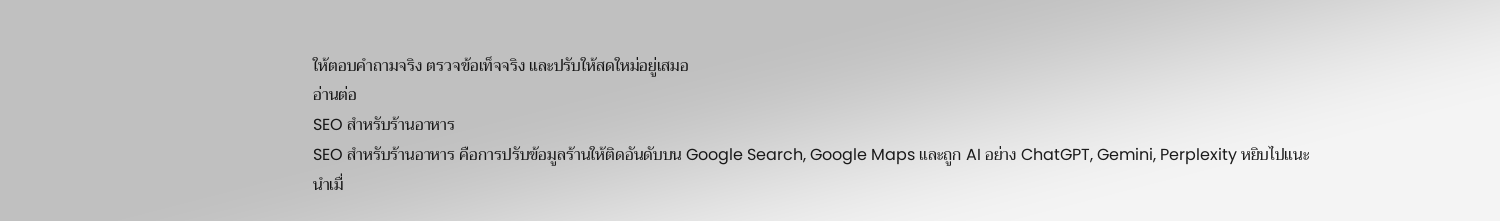ให้ตอบคำถามจริง ตรวจข้อเท็จจริง และปรับให้สดใหม่อยู่เสมอ
อ่านต่อ
SEO สำหรับร้านอาหาร
SEO สำหรับร้านอาหาร คือการปรับข้อมูลร้านให้ติดอันดับบน Google Search, Google Maps และถูก AI อย่าง ChatGPT, Gemini, Perplexity หยิบไปแนะนำเมื่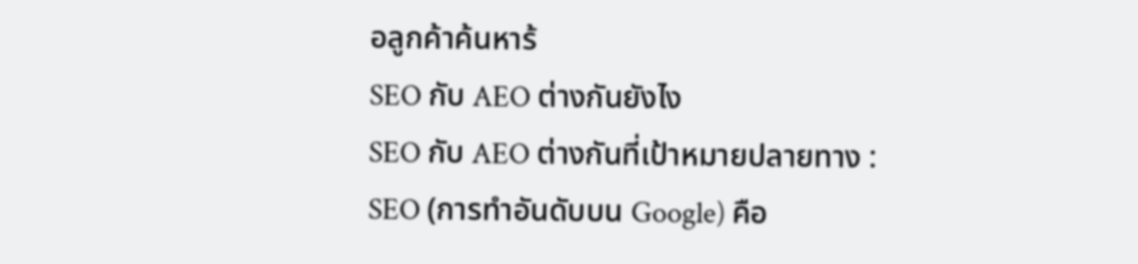อลูกค้าค้นหาร้
SEO กับ AEO ต่างกันยังไง
SEO กับ AEO ต่างกันที่เป้าหมายปลายทาง : SEO (การทำอันดับบน Google) คือ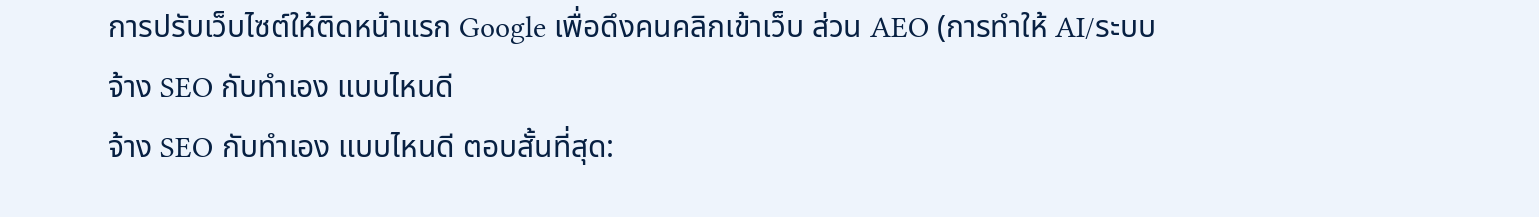การปรับเว็บไซต์ให้ติดหน้าแรก Google เพื่อดึงคนคลิกเข้าเว็บ ส่วน AEO (การทำให้ AI/ระบบ
จ้าง SEO กับทำเอง แบบไหนดี
จ้าง SEO กับทำเอง แบบไหนดี ตอบสั้นที่สุด: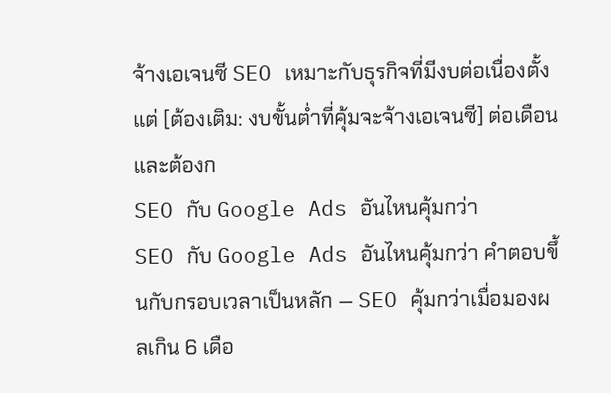จ้างเอเจนซี SEO เหมาะกับธุรกิจที่มีงบต่อเนื่องตั้งแต่ [ต้องเติม: งบขั้นต่ำที่คุ้มจะจ้างเอเจนซี] ต่อเดือน และต้องก
SEO กับ Google Ads อันไหนคุ้มกว่า
SEO กับ Google Ads อันไหนคุ้มกว่า คำตอบขึ้นกับกรอบเวลาเป็นหลัก — SEO คุ้มกว่าเมื่อมองผลเกิน 6 เดือ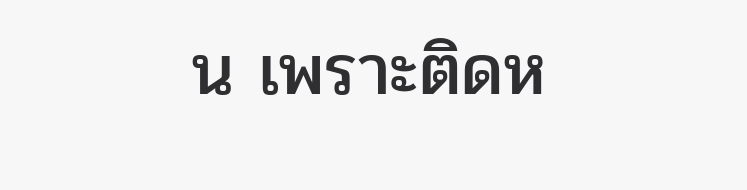น เพราะติดห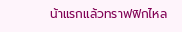น้าแรกแล้วทราฟฟิกไหล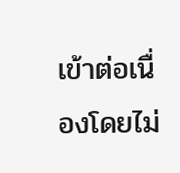เข้าต่อเนื่องโดยไม่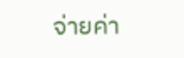จ่ายค่า